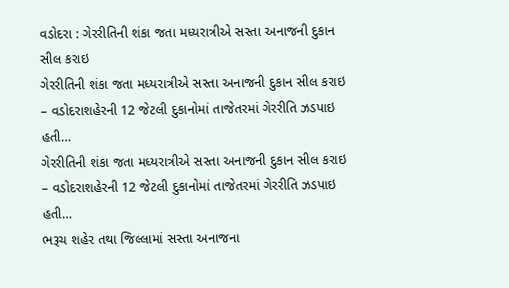વડોદરા : ગેરરીતિની શંકા જતા મધ્યરાત્રીએ સસ્તા અનાજની દુકાન સીલ કરાઇ
ગેરરીતિની શંકા જતા મધ્યરાત્રીએ સસ્તા અનાજની દુકાન સીલ કરાઇ – વડોદરાશહેરની 12 જેટલી દુકાનોમાં તાજેતરમાં ગેરરીતિ ઝડપાઇ હતી…
ગેરરીતિની શંકા જતા મધ્યરાત્રીએ સસ્તા અનાજની દુકાન સીલ કરાઇ – વડોદરાશહેરની 12 જેટલી દુકાનોમાં તાજેતરમાં ગેરરીતિ ઝડપાઇ હતી…
ભરૂચ શહેર તથા જિલ્લામાં સસ્તા અનાજના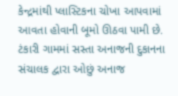કેન્દ્રમાંથી પ્લાસ્ટિકના ચોખા આપવામાં આવતા હોવાની બૂમો ઊઠવા પામી છે.
ટંકારી ગામમાં સસ્તા અનાજની દુકાનના સંચાલક દ્વારા ઓછું અનાજ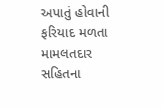અપાતું હોવાની ફરિયાદ મળતા મામલતદાર સહિતના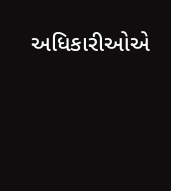અધિકારીઓએ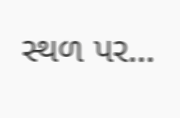સ્થળ પર…